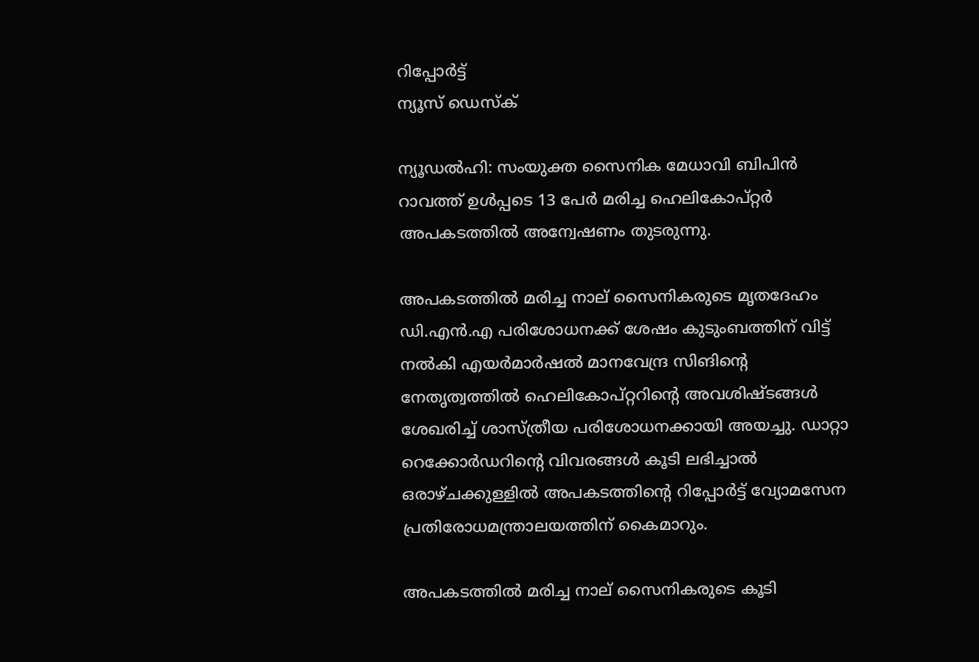റിപ്പോര്‍ട്ട്
ന്യൂസ് ഡെസ്ക്

ന്യൂഡൽഹി: സംയുക്ത സൈനിക മേധാവി ബിപിൻ റാവത്ത് ഉള്‍പ്പടെ 13 പേർ മരിച്ച ഹെലികോപ്റ്റർ അപകടത്തിൽ അന്വേഷണം തുടരുന്നു.

അപകടത്തിൽ മരിച്ച നാല് സൈനികരുടെ മൃതദേഹം ഡി.എൻ.എ പരിശോധനക്ക് ശേഷം കുടുംബത്തിന് വിട്ട് നൽകി എയർമാർഷൽ മാനവേന്ദ്ര സിങിന്റെ നേതൃത്വത്തിൽ ഹെലികോപ്റ്ററിന്റെ അവശിഷ്ടങ്ങൾ ശേഖരിച്ച് ശാസ്ത്രീയ പരിശോധനക്കായി അയച്ചു. ഡാറ്റാ റെക്കോർഡറിന്റെ വിവരങ്ങൾ കൂടി ലഭിച്ചാൽ ഒരാഴ്ചക്കുള്ളിൽ അപകടത്തിന്റെ റിപ്പോർട്ട് വ്യോമസേന പ്രതിരോധമന്ത്രാലയത്തിന് കൈമാറും.

അപകടത്തിൽ മരിച്ച നാല് സൈനികരുടെ കൂടി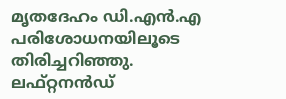മൃതദേഹം ഡി.എൻ.എ പരിശോധനയിലൂടെ തിരിച്ചറിഞ്ഞു. ലഫ്റ്റനൻഡ്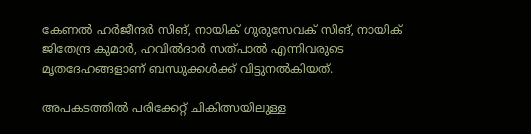കേണൽ ഹർജീന്ദർ സിങ്, നായിക് ഗുരുസേവക് സിങ്, നായിക് ജിതേന്ദ്ര കുമാർ, ഹവിൽദാർ സത്പാൽ എന്നിവരുടെ മൃതദേഹങ്ങളാണ് ബന്ധുക്കൾക്ക് വിട്ടുനൽകിയത്.

അപകടത്തിൽ പരിക്കേറ്റ് ചികിത്സയിലുള്ള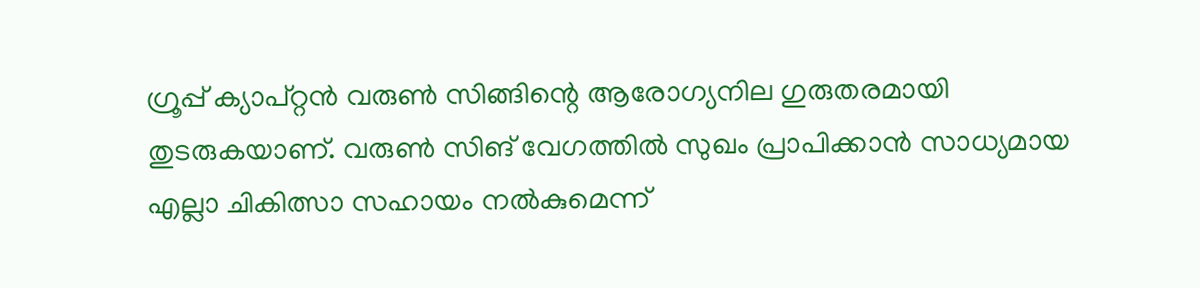ഗ്രൂപ്പ് ക്യാപ്റ്റൻ വരുൺ സിങ്ങിന്റെ ആരോഗ്യനില ഗുരുതരമായി തുടരുകയാണ്. വരുൺ സിങ് വേഗത്തിൽ സുഖം പ്രാപിക്കാൻ സാധ്യമായ എല്ലാ ചികിത്സാ സഹായം നൽകുമെന്ന്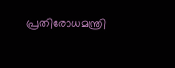പ്രതിരോധമന്ത്രി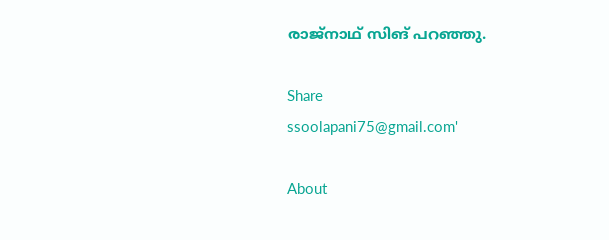രാജ്നാഥ് സിങ് പറഞ്ഞു.

Share
ssoolapani75@gmail.com'

About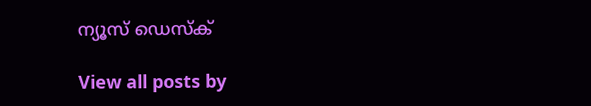ന്യൂസ് ഡെസ്ക്

View all posts by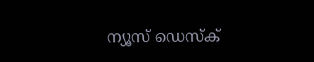ന്യൂസ് ഡെസ്ക്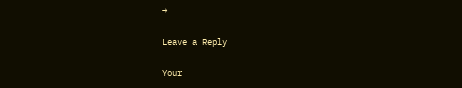→

Leave a Reply

Your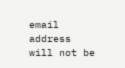email address will not be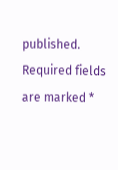published. Required fields are marked *